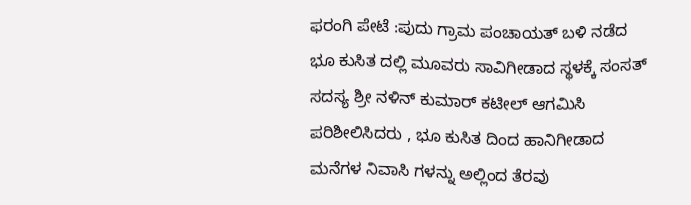ಫರಂಗಿ ಪೇಟೆ :ಪುದು ಗ್ರಾಮ ಪಂಚಾಯತ್ ಬಳಿ ನಡೆದ ಭೂ ಕುಸಿತ ದಲ್ಲಿ ಮೂವರು ಸಾವಿಗೀಡಾದ ಸ್ಥಳಕ್ಕೆ ಸಂಸತ್ ಸದಸ್ಯ ಶ್ರೀ ನಳಿನ್ ಕುಮಾರ್ ಕಟೀಲ್ ಆಗಮಿಸಿ ಪರಿಶೀಲಿಸಿದರು , ಭೂ ಕುಸಿತ ದಿಂದ ಹಾನಿಗೀಡಾದ ಮನೆಗಳ ನಿವಾಸಿ ಗಳನ್ನು ಅಲ್ಲಿಂದ ತೆರವು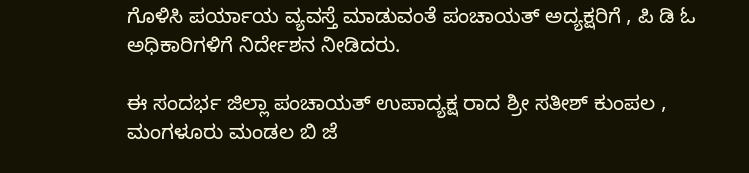ಗೊಳಿಸಿ ಪರ್ಯಾಯ ವ್ಯವಸ್ತೆ ಮಾಡುವಂತೆ ಪಂಚಾಯತ್ ಅದ್ಯಕ್ಷರಿಗೆ , ಪಿ ಡಿ ಓ ಅಧಿಕಾರಿಗಳಿಗೆ ನಿರ್ದೇಶನ ನೀಡಿದರು.

ಈ ಸಂದರ್ಭ ಜಿಲ್ಲಾ ಪಂಚಾಯತ್ ಉಪಾದ್ಯಕ್ಷ ರಾದ ಶ್ರೀ ಸತೀಶ್ ಕುಂಪಲ , ಮಂಗಳೂರು ಮಂಡಲ ಬಿ ಜೆ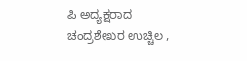ಪಿ ಅದ್ಯಕ್ಷರಾದ ಚಂದ್ರಶೇಖರ ಉಚ್ಚಿಲ ,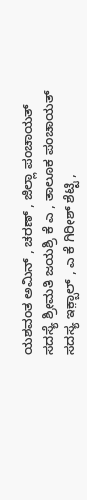ಯಶವಂತ ಅಮಿನ್ , ಚರಣ್ , ಜಿಲ್ಲಾ ಪಂಚಾಯತ್ ಸದಸ್ಯೆ ಶ್ರೀಮತಿ ಜಯಶ್ರಿ ಕೆ ಎ , ತಾಲೂಕ ಪಂಚಾಯತ್ ಸದಸ್ಯ ಇಕ಼್ಬಾಲ್ , ಎ ಕೆ ಗಿರೀಶ್ ಶೆಟ್ಟಿ ,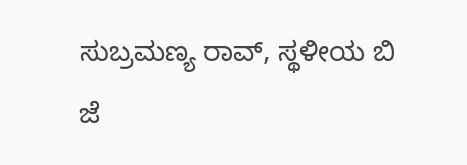ಸುಬ್ರಮಣ್ಯ ರಾವ್, ಸ್ಥಳೀಯ ಬಿ ಜೆ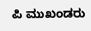ಪಿ ಮುಖಂಡರು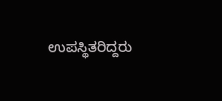ಉಪಸ್ಥಿತರಿದ್ದರು